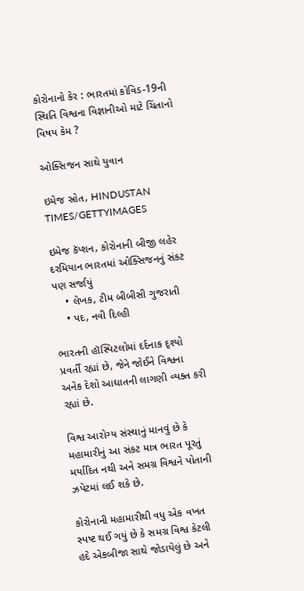કોરોનાનો કેર : ભારતમાં કોવિડ-19ની સ્થિતિ વિશ્વના વિજ્ઞાનીઓ માટે ચિંતાનો વિષય કેમ ?

ઓક્સિજન સાથે યુવાન

ઇમેજ સ્રોત, HINDUSTAN TIMES/GETTYIMAGES

ઇમેજ કૅપ્શન, કોરોનાની બીજી લહેર દરમિયાન ભારતમાં ઓક્સિજનનું સંકટ પણ સર્જાયું
    • લેખક, ટીમ બીબીસી ગુજરાતી
    • પદ, નવી દિલ્હી

ભારતની હૉસ્પિટલોમાં દર્દનાક દૃશ્યો પ્રવર્તી રહ્યાં છે, જેને જોઈને વિશ્વના અનેક દેશો આઘાતની લાગણી વ્યક્ત કરી રહ્યાં છે.

વિશ્વ આરોગ્ય સંસ્થાનું માનવું છે કે મહામારીનું આ સંકટ માત્ર ભારત પૂરતું મર્યાદિત નથી અને સમગ્ર વિશ્વને પોતાની ઝપેટમાં લઈ શકે છે.

કોરોનાની મહામારીથી વધુ એક વખત સ્પષ્ટ થઈ ગયું છે કે સમગ્ર વિશ્વ કેટલી હદે એકબીજા સાથે જોડાયેલું છે અને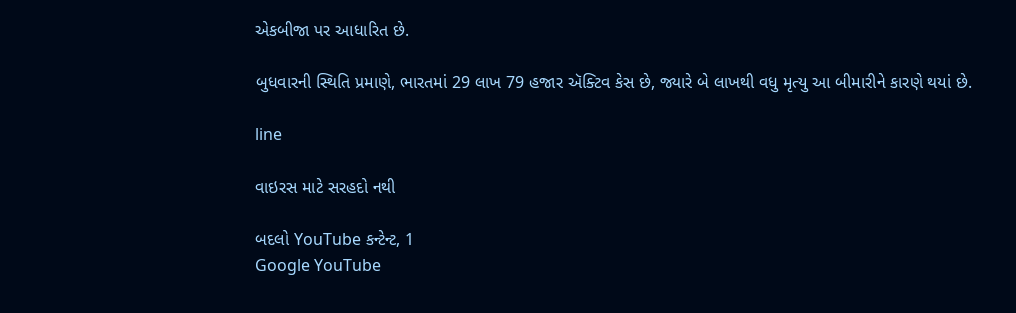એકબીજા પર આધારિત છે.

બુધવારની સ્થિતિ પ્રમાણે, ભારતમાં 29 લાખ 79 હજાર ઍક્ટિવ કેસ છે, જ્યારે બે લાખથી વધુ મૃત્યુ આ બીમારીને કારણે થયાં છે.

line

વાઇરસ માટે સરહદો નથી

બદલો YouTube કન્ટેન્ટ, 1
Google YouTube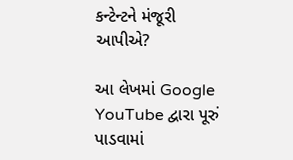કન્ટેન્ટને મંજૂરી આપીએ?

આ લેખમાં Google YouTube દ્વારા પૂરું પાડવામાં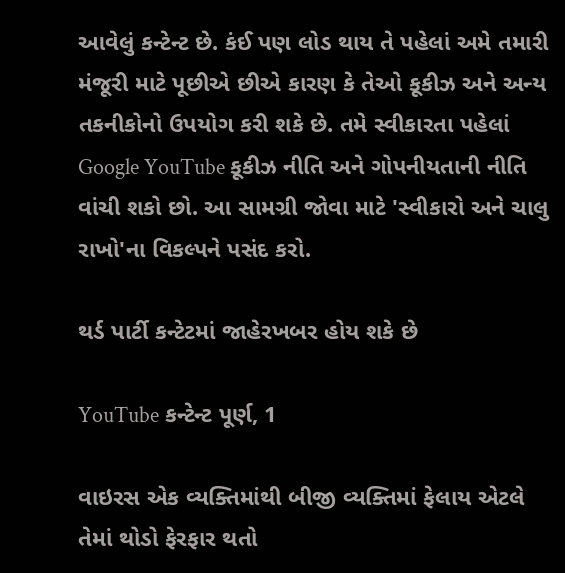આવેલું કન્ટેન્ટ છે. કંઈ પણ લોડ થાય તે પહેલાં અમે તમારી મંજૂરી માટે પૂછીએ છીએ કારણ કે તેઓ કૂકીઝ અને અન્ય તકનીકોનો ઉપયોગ કરી શકે છે. તમે સ્વીકારતા પહેલાં Google YouTube કૂકીઝ નીતિ અને ગોપનીયતાની નીતિ વાંચી શકો છો. આ સામગ્રી જોવા માટે 'સ્વીકારો અને ચાલુ રાખો'ના વિકલ્પને પસંદ કરો.

થર્ડ પાર્ટી કન્ટેટમાં જાહેરખબર હોય શકે છે

YouTube કન્ટેન્ટ પૂર્ણ, 1

વાઇરસ એક વ્યક્તિમાંથી બીજી વ્યક્તિમાં ફેલાય એટલે તેમાં થોડો ફેરફાર થતો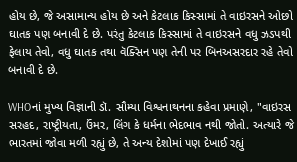હોય છે, જે અસામાન્ય હોય છે અને કેટલાક કિસ્સામાં તે વાઇરસને ઓછો ઘાતક પણ બનાવી દે છે. પરંતુ કેટલાક કિસ્સામાં તે વાઇરસને વધુ ઝડપથી ફેલાય તેવો, વધુ ઘાતક તથા વૅક્સિન પણ તેની પર બિનઅસરદાર રહે તેવો બનાવી દે છે.

WHOનાં મુખ્ય વિજ્ઞાની ડૉ. સૌમ્યા વિશ્વનાથનના કહેવા પ્રમાણે, "વાઇરસ સરહદ, રાષ્ટ્રીયતા, ઉંમર, લિંગ કે ધર્મના ભેદભાવ નથી જોતો. અત્યારે જે ભારતમાં જોવા મળી રહ્યું છે, તે અન્ય દેશોમાં પણ દેખાઈ રહ્યું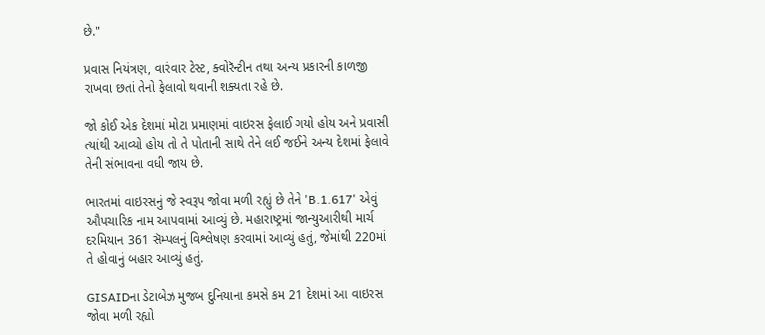છે."

પ્રવાસ નિયંત્રણ, વારંવાર ટેસ્ટ, ક્વોરૅન્ટીન તથા અન્ય પ્રકારની કાળજી રાખવા છતાં તેનો ફેલાવો થવાની શક્યતા રહે છે.

જો કોઈ એક દેશમાં મોટા પ્રમાણમાં વાઇરસ ફેલાઈ ગયો હોય અને પ્રવાસી ત્યાંથી આવ્યો હોય તો તે પોતાની સાથે તેને લઈ જઈને અન્ય દેશમાં ફેલાવે તેની સંભાવના વધી જાય છે.

ભારતમાં વાઇરસનું જે સ્વરૂપ જોવા મળી રહ્યું છે તેને 'B.1.617' એવું ઔપચારિક નામ આપવામાં આવ્યું છે. મહારાષ્ટ્રમાં જાન્યુઆરીથી માર્ચ દરમિયાન 361 સૅમ્પલનું વિશ્લેષણ કરવામાં આવ્યું હતું, જેમાંથી 220માં તે હોવાનું બહાર આવ્યું હતું.

GISAIDના ડેટાબેઝ મુજબ દુનિયાના કમસે કમ 21 દેશમાં આ વાઇરસ જોવા મળી રહ્યો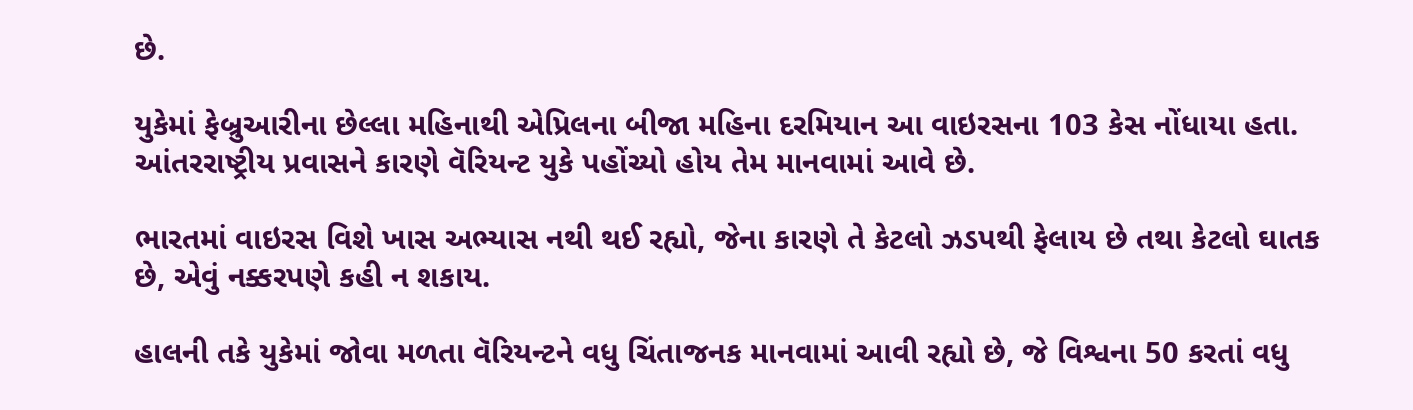છે.

યુકેમાં ફેબ્રુઆરીના છેલ્લા મહિનાથી એપ્રિલના બીજા મહિના દરમિયાન આ વાઇરસના 103 કેસ નોંધાયા હતા. આંતરરાષ્ટ્રીય પ્રવાસને કારણે વૅરિયન્ટ યુકે પહોંચ્યો હોય તેમ માનવામાં આવે છે.

ભારતમાં વાઇરસ વિશે ખાસ અભ્યાસ નથી થઈ રહ્યો, જેના કારણે તે કેટલો ઝડપથી ફેલાય છે તથા કેટલો ઘાતક છે, એવું નક્કરપણે કહી ન શકાય.

હાલની તકે યુકેમાં જોવા મળતા વૅરિયન્ટને વધુ ચિંતાજનક માનવામાં આવી રહ્યો છે, જે વિશ્વના 50 કરતાં વધુ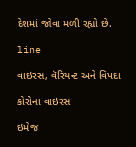દેશમાં જોવા મળી રહ્યો છે.

line

વાઇરસ, વૅરિયન્ટ અને વિપદા

કોરોના વાઇરસ

ઇમેજ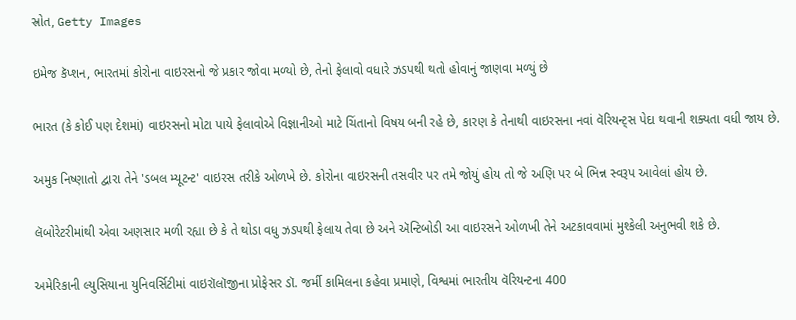સ્રોત, Getty Images

ઇમેજ કૅપ્શન, ભારતમાં કોરોના વાઇરસનો જે પ્રકાર જોવા મળ્યો છે, તેનો ફેલાવો વધારે ઝડપથી થતો હોવાનું જાણવા મળ્યું છે

ભારત (કે કોઈ પણ દેશમાં) વાઇરસનો મોટા પાયે ફેલાવોએ વિજ્ઞાનીઓ માટે ચિંતાનો વિષય બની રહે છે, કારણ કે તેનાથી વાઇરસના નવાં વૅરિયન્ટ્સ પેદા થવાની શક્યતા વધી જાય છે.

અમુક નિષ્ણાતો દ્વારા તેને 'ડબલ મ્યૂટન્ટ' વાઇરસ તરીકે ઓળખે છે. કોરોના વાઇરસની તસવીર પર તમે જોયું હોય તો જે અણિ પર બે ભિન્ન સ્વરૂપ આવેલાં હોય છે.

લૅબોરેટરીમાંથી એવા અણસાર મળી રહ્યા છે કે તે થોડા વધુ ઝડપથી ફેલાય તેવા છે અને ઍન્ટિબોડી આ વાઇરસને ઓળખી તેને અટકાવવામાં મુશ્કેલી અનુભવી શકે છે.

અમેરિકાની લ્યુસિયાના યુનિવર્સિટીમાં વાઇરૉલૉજીના પ્રોફેસર ડૉ. જર્મી કામિલના કહેવા પ્રમાણે, વિશ્વમાં ભારતીય વૅરિયન્ટના 400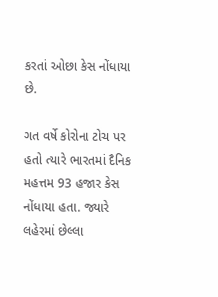કરતાં ઓછા કેસ નોંધાયા છે.

ગત વર્ષે કોરોના ટોચ પર હતો ત્યારે ભારતમાં દૈનિક મહત્તમ 93 હજાર કેસ નોંધાયા હતા. જ્યારે લહેરમાં છેલ્લા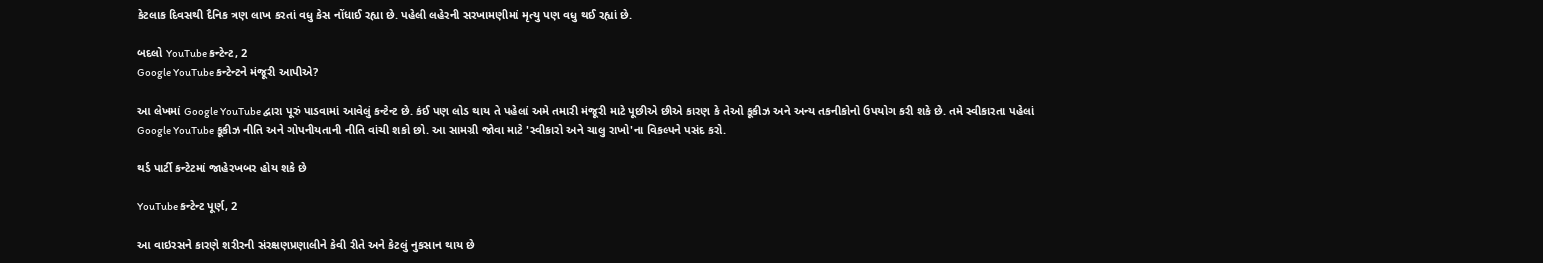કેટલાક દિવસથી દૈનિક ત્રણ લાખ કરતાં વધુ કેસ નોંધાઈ રહ્યા છે. પહેલી લહેરની સરખામણીમાં મૃત્યુ પણ વધુ થઈ રહ્યાં છે.

બદલો YouTube કન્ટેન્ટ, 2
Google YouTube કન્ટેન્ટને મંજૂરી આપીએ?

આ લેખમાં Google YouTube દ્વારા પૂરું પાડવામાં આવેલું કન્ટેન્ટ છે. કંઈ પણ લોડ થાય તે પહેલાં અમે તમારી મંજૂરી માટે પૂછીએ છીએ કારણ કે તેઓ કૂકીઝ અને અન્ય તકનીકોનો ઉપયોગ કરી શકે છે. તમે સ્વીકારતા પહેલાં Google YouTube કૂકીઝ નીતિ અને ગોપનીયતાની નીતિ વાંચી શકો છો. આ સામગ્રી જોવા માટે 'સ્વીકારો અને ચાલુ રાખો'ના વિકલ્પને પસંદ કરો.

થર્ડ પાર્ટી કન્ટેટમાં જાહેરખબર હોય શકે છે

YouTube કન્ટેન્ટ પૂર્ણ, 2

આ વાઇરસને કારણે શરીરની સંરક્ષણપ્રણાલીને કેવી રીતે અને કેટલું નુકસાન થાય છે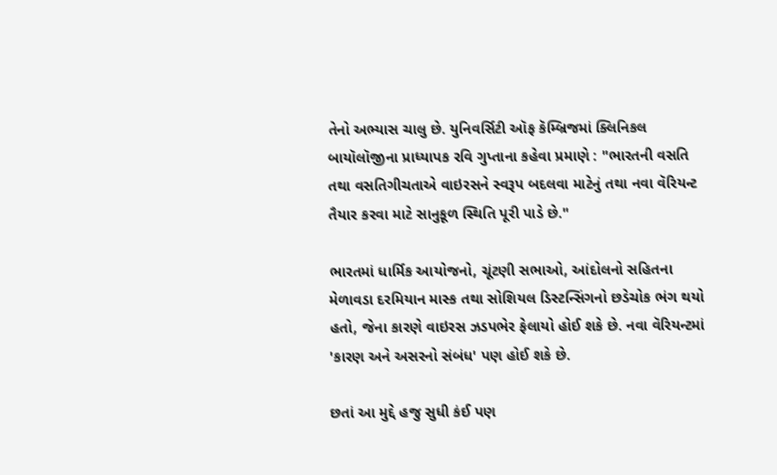તેનો અભ્યાસ ચાલુ છે. યુનિવર્સિટી ઑફ કૅમ્બ્રિજમાં ક્લિનિકલ બાયૉલૉજીના પ્રાધ્યાપક રવિ ગુપ્તાના કહેવા પ્રમાણે : "ભારતની વસતિ તથા વસતિગીચતાએ વાઇરસને સ્વરૂપ બદલવા માટેનું તથા નવા વૅરિયન્ટ તૈયાર કરવા માટે સાનુકૂળ સ્થિતિ પૂરી પાડે છે."

ભારતમાં ધાર્મિક આયોજનો, ચૂંટણી સભાઓ, આંદોલનો સહિતના મેળાવડા દરમિયાન માસ્ક તથા સોશિયલ ડિસ્ટન્સિંગનો છડેચોક ભંગ થયો હતો, જેના કારણે વાઇરસ ઝડપભેર ફેલાયો હોઈ શકે છે. નવા વૅરિયન્ટમાં 'કારણ અને અસરનો સંબંધ' પણ હોઈ શકે છે.

છતાં આ મુદ્દે હજુ સુધી કંઈ પણ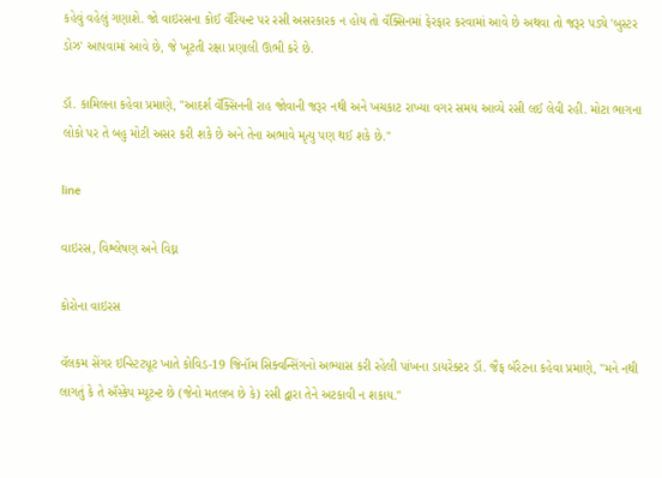કહેવું વહેલું ગણાશે. જો વાઇરસના કોઈ વૅરિયન્ટ પર રસી અસરકારક ન હોય તો વૅક્સિનમાં ફેરફાર કરવામાં આવે છે અથવા તો જરૂર પડ્યે 'બુસ્ટર ડોઝ' આપવામાં આવે છે, જે ખૂટતી રક્ષા પ્રણાલી ઊભી કરે છે.

ડૉ. કામિલના કહેવા પ્રમાણે, "આદર્શ વૅક્સિનની રાહ જોવાની જરૂર નથી અને ખચકાટ રાખ્યા વગર સમય આવ્યે રસી લઈ લેવી રહી. મોટા ભાગના લોકો પર તે બહુ મોટી અસર કરી શકે છે અને તેના અભાવે મૃત્યુ પણ થઈ શકે છે."

line

વાઇરસ, વિશ્લેષણ અને વિઘ્ન

કોરોના વાઇરસ

વૅલકમ સેંગર ઇન્સ્ટિટ્યૂટ ખાતે કોવિડ-19 જિનૉમ સિક્વન્સિંગનો અભ્યાસ કરી રહેલી પાંખના ડાયરેક્ટર ડૉ. જૈફ બૅરેટના કહેવા પ્રમાણે, "મને નથી લાગતું કે તે ઍસ્કેપ મ્યૂટન્ટ છે (જેનો મતલબ છે કે) રસી દ્વારા તેને અટકાવી ન શકાય."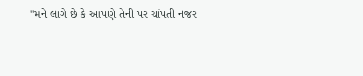"મને લાગે છે કે આપણે તેની પર ચાંપતી નજર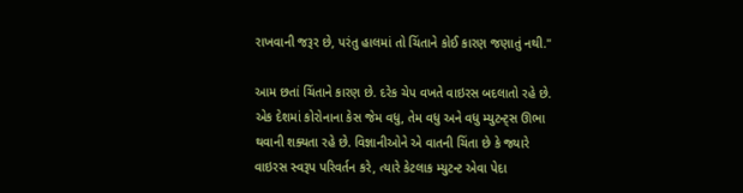રાખવાની જરૂર છે, પરંતુ હાલમાં તો ચિંતાને કોઈ કારણ જણાતું નથી."

આમ છતાં ચિંતાને કારણ છે. દરેક ચેપ વખતે વાઇરસ બદલાતો રહે છે. એક દેશમાં કોરોનાના કેસ જેમ વધુ, તેમ વધુ અને વધુ મ્યુટન્ટ્સ ઊભા થવાની શક્યતા રહે છે. વિજ્ઞાનીઓને એ વાતની ચિંતા છે કે જ્યારે વાઇરસ સ્વરૂપ પરિવર્તન કરે, ત્યારે કેટલાક મ્યુટન્ટ એવા પેદા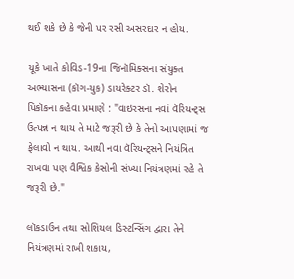થઈ શકે છે કે જેની પર રસી અસરદાર ન હોય.

યૂકે ખાતે કોવિડ-19ના જિનૉમિક્સના સંયુક્ત અભ્યાસના (કૉગ-યુક) ડાયરેક્ટર ડૉ. શેરોન પિકૉકના કહેવા પ્રમાણે : "વાઇરસના નવાં વૅરિયન્ટ્સ ઉત્પન્ન ન થાય તે માટે જરૂરી છે કે તેનો આપણામાં જ ફેલાવો ન થાય. આથી નવા વૅરિયન્ટ્સને નિયંત્રિત રાખવા પણ વૈશ્વિક કેસોની સંખ્યા નિયંત્રણમાં રહે તે જરૂરી છે."

લૉકડાઉન તથા સોશિયલ ડિસ્ટન્સિંગ દ્વારા તેને નિયંત્રણમાં રાખી શકાય,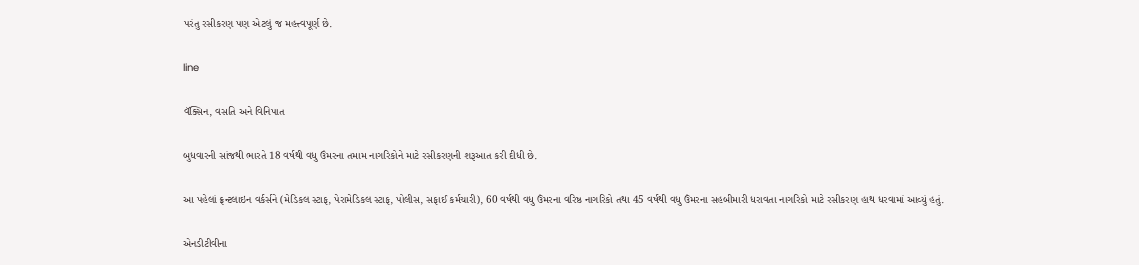પરંતુ રસીકરણ પણ એટલું જ મહત્ત્વપૂર્ણ છે.

line

વૅક્સિન, વસતિ અને વિનિપાત

બુધવારની સાંજથી ભારતે 18 વર્ષથી વધુ ઉંમરના તમામ નાગરિકોને માટે રસીકરણની શરૂઆત કરી દીધી છે.

આ પહેલાં ફ્રન્ટલાઇન વર્કર્સને (મેડિકલ સ્ટાફ, પેરામેડિકલ સ્ટાફ, પોલીસ, સફાઈ કર્મચારી), 60 વર્ષથી વધુ ઉંમરના વરિષ્ઠ નાગરિકો તથા 45 વર્ષથી વધુ ઉંમરના સહબીમારી ધરાવતા નાગરિકો માટે રસીકરણ હાથ ધરવામાં આવ્યું હતું.

એનડીટીવીના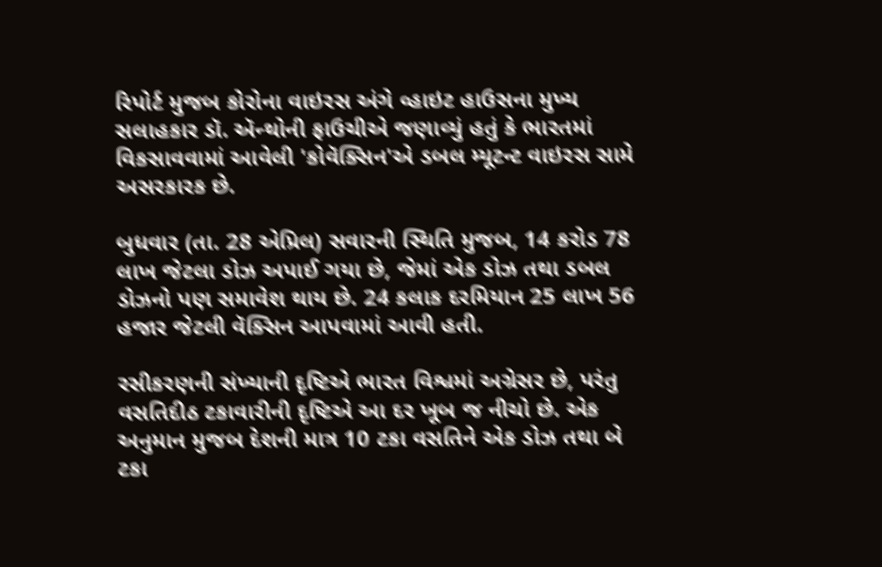રિપોર્ટ મુજબ કોરોના વાઇરસ અંગે વ્હાઇટ હાઉસના મુખ્ય સલાહકાર ડૉ. ઍન્થોની ફાઉચીએ જણાવ્યું હતું કે ભારતમાં વિકસાવવામાં આવેલી 'કોવૅક્સિન'એ ડબલ મ્યૂટન્ટ વાઇરસ સામે અસરકારક છે.

બુધવાર (તા. 28 એપ્રિલ) સવારની સ્થિતિ મુજબ, 14 કરોડ 78 લાખ જેટલા ડોઝ અપાઈ ગયા છે, જેમાં એક ડોઝ તથા ડબલ ડોઝનો પણ સમાવેશ થાય છે. 24 કલાક દરમિયાન 25 લાખ 56 હજાર જેટલી વૅક્સિન આપવામાં આવી હતી.

રસીકરણની સંખ્યાની દૃષ્ટિએ ભારત વિશ્વમાં અગ્રેસર છે, પરંતુ વસતિદીઠ ટકાવારીની દૃષ્ટિએ આ દર ખૂબ જ નીચો છે. એક અનુમાન મુજબ દેશની માત્ર 10 ટકા વસતિને એક ડોઝ તથા બે ટકા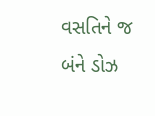વસતિને જ બંને ડોઝ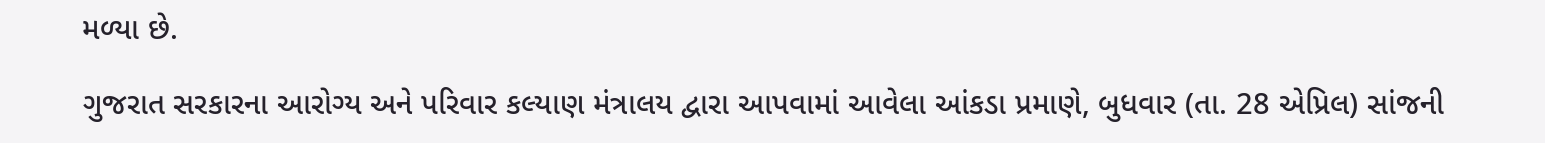મળ્યા છે.

ગુજરાત સરકારના આરોગ્ય અને પરિવાર કલ્યાણ મંત્રાલય દ્વારા આપવામાં આવેલા આંકડા પ્રમાણે, બુધવાર (તા. 28 એપ્રિલ) સાંજની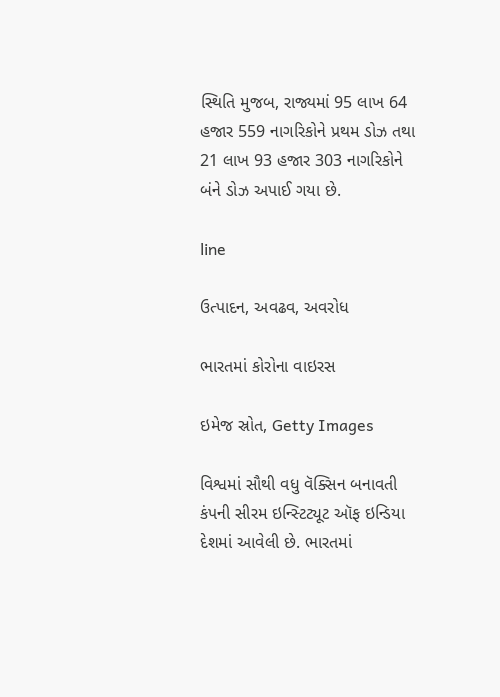સ્થિતિ મુજબ, રાજ્યમાં 95 લાખ 64 હજાર 559 નાગરિકોને પ્રથમ ડોઝ તથા 21 લાખ 93 હજાર 303 નાગરિકોને બંને ડોઝ અપાઈ ગયા છે.

line

ઉત્પાદન, અવઢવ, અવરોધ

ભારતમાં કોરોના વાઇરસ

ઇમેજ સ્રોત, Getty Images

વિશ્વમાં સૌથી વધુ વૅક્સિન બનાવતી કંપની સીરમ ઇન્સ્ટિટ્યૂટ ઑફ ઇન્ડિયા દેશમાં આવેલી છે. ભારતમાં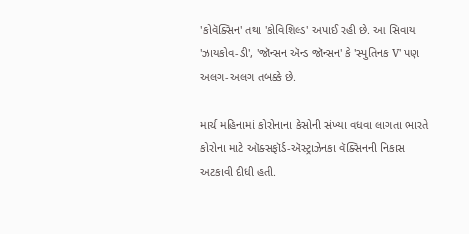'કોવૅક્સિન' તથા 'કોવિશિલ્ડ' અપાઈ રહી છે. આ સિવાય 'ઝાયકોવ-ડી', 'જૉન્સન ઍન્ડ જૉન્સન' કે 'સ્પુતિનક V' પણ અલગ-અલગ તબક્કે છે.

માર્ચ મહિનામાં કોરોનાના કેસોની સંખ્યા વધવા લાગતા ભારતે કોરોના માટે ઑક્સફૉર્ડ-ઍસ્ટ્રાઝેનકા વૅક્સિનની નિકાસ અટકાવી દીધી હતી.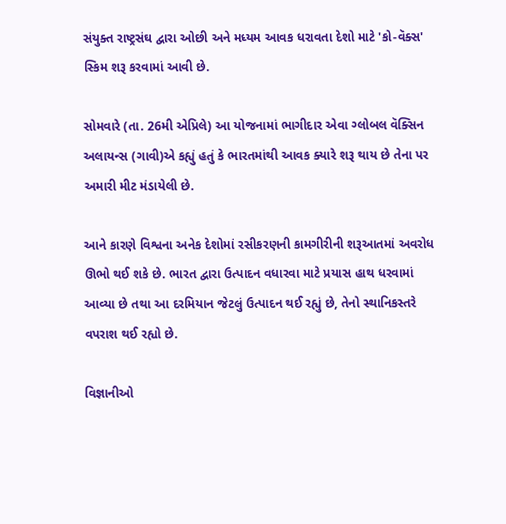સંયુક્ત રાષ્ટ્રસંઘ દ્વારા ઓછી અને મધ્યમ આવક ધરાવતા દેશો માટે 'કો-વૅક્સ' સ્કિમ શરૂ કરવામાં આવી છે.

સોમવારે (તા. 26મી એપ્રિલે) આ યોજનામાં ભાગીદાર એવા ગ્લોબલ વૅક્સિન અલાયન્સ (ગાવી)એ કહ્યું હતું કે ભારતમાંથી આવક ક્યારે શરૂ થાય છે તેના પર અમારી મીટ મંડાયેલી છે.

આને કારણે વિશ્વના અનેક દેશોમાં રસીકરણની કામગીરીની શરૂઆતમાં અવરોધ ઊભો થઈ શકે છે. ભારત દ્વારા ઉત્પાદન વધારવા માટે પ્રયાસ હાથ ધરવામાં આવ્યા છે તથા આ દરમિયાન જેટલું ઉત્પાદન થઈ રહ્યું છે, તેનો સ્થાનિકસ્તરે વપરાશ થઈ રહ્યો છે.

વિજ્ઞાનીઓ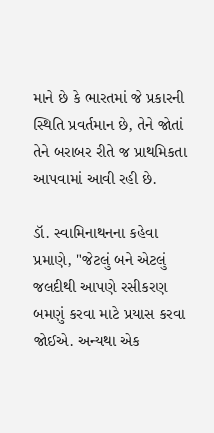માને છે કે ભારતમાં જે પ્રકારની સ્થિતિ પ્રવર્તમાન છે, તેને જોતાં તેને બરાબર રીતે જ પ્રાથમિકતા આપવામાં આવી રહી છે.

ડૉ. સ્વામિનાથનના કહેવા પ્રમાણે, "જેટલું બને એટલું જલદીથી આપણે રસીકરણ બમણું કરવા માટે પ્રયાસ કરવા જોઈએ. અન્યથા એક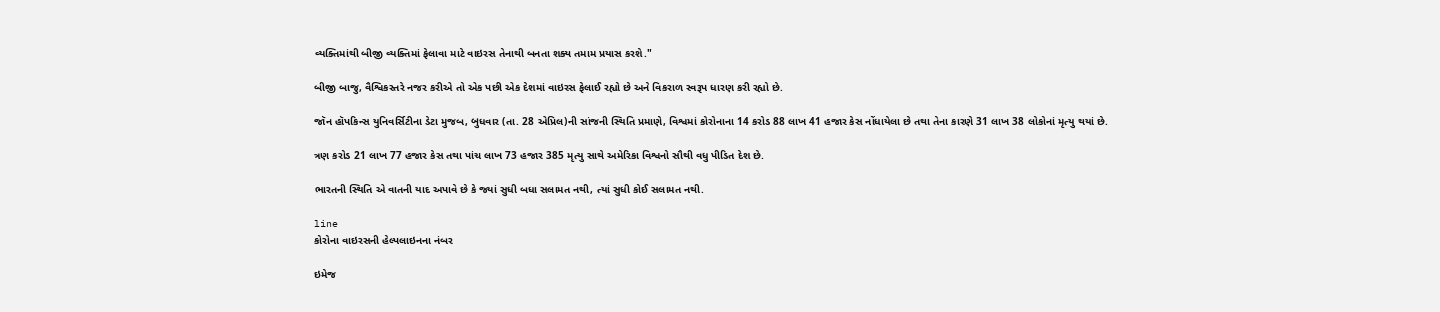વ્યક્તિમાંથી બીજી વ્યક્તિમાં ફેલાવા માટે વાઇરસ તેનાથી બનતા શક્ય તમામ પ્રયાસ કરશે."

બીજી બાજુ, વૈશ્વિકસ્તરે નજર કરીએ તો એક પછી એક દેશમાં વાઇરસ ફેલાઈ રહ્યો છે અને વિકરાળ સ્વરૂપ ધારણ કરી રહ્યો છે.

જૉન હૉપકિન્સ યુનિવર્સિટીના ડેટા મુજબ, બુધવાર (તા. 28 એપ્રિલ)ની સાંજની સ્થિતિ પ્રમાણે, વિશ્વમાં કોરોનાના 14 કરોડ 88 લાખ 41 હજાર કેસ નોંધાયેલા છે તથા તેના કારણે 31 લાખ 38 લોકોનાં મૃત્યુ થયાં છે.

ત્રણ કરોડ 21 લાખ 77 હજાર કેસ તથા પાંચ લાખ 73 હજાર 385 મૃત્યુ સાથે અમેરિકા વિશ્વનો સૌથી વધુ પીડિત દેશ છે.

ભારતની સ્થિતિ એ વાતની યાદ અપાવે છે કે જ્યાં સુધી બધા સલામત નથી, ત્યાં સુધી કોઈ સલામત નથી.

line
કોરોના વાઇરસની હેલ્પલાઇનના નંબર

ઇમેજ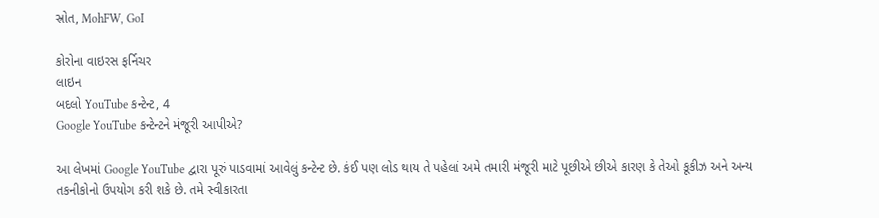સ્રોત, MohFW, GoI

કોરોના વાઇરસ ફર્નિચર
લાઇન
બદલો YouTube કન્ટેન્ટ, 4
Google YouTube કન્ટેન્ટને મંજૂરી આપીએ?

આ લેખમાં Google YouTube દ્વારા પૂરું પાડવામાં આવેલું કન્ટેન્ટ છે. કંઈ પણ લોડ થાય તે પહેલાં અમે તમારી મંજૂરી માટે પૂછીએ છીએ કારણ કે તેઓ કૂકીઝ અને અન્ય તકનીકોનો ઉપયોગ કરી શકે છે. તમે સ્વીકારતા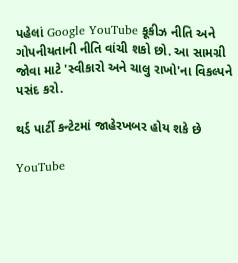પહેલાં Google YouTube કૂકીઝ નીતિ અને ગોપનીયતાની નીતિ વાંચી શકો છો. આ સામગ્રી જોવા માટે 'સ્વીકારો અને ચાલુ રાખો'ના વિકલ્પને પસંદ કરો.

થર્ડ પાર્ટી કન્ટેટમાં જાહેરખબર હોય શકે છે

YouTube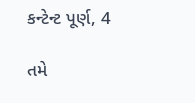કન્ટેન્ટ પૂર્ણ, 4

તમે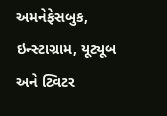અમનેફેસબુક, ઇન્સ્ટાગ્રામ, યૂટ્યૂબ અને ટ્વિટર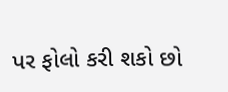પર ફોલો કરી શકો છો